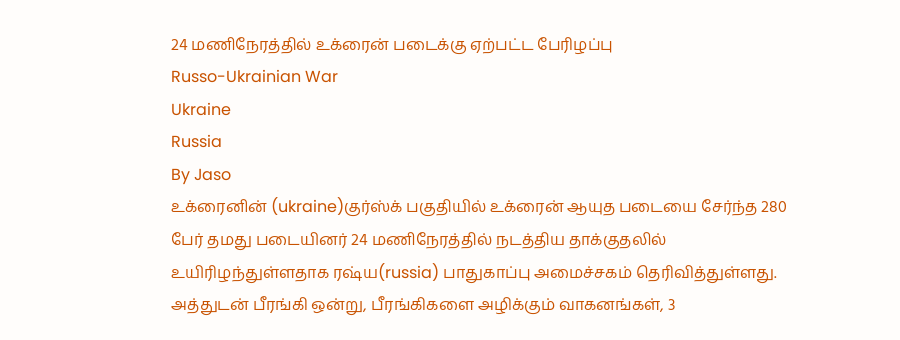24 மணிநேரத்தில் உக்ரைன் படைக்கு ஏற்பட்ட பேரிழப்பு
Russo-Ukrainian War
Ukraine
Russia
By Jaso
உக்ரைனின் (ukraine)குர்ஸ்க் பகுதியில் உக்ரைன் ஆயுத படையை சேர்ந்த 280 பேர் தமது படையினர் 24 மணிநேரத்தில் நடத்திய தாக்குதலில் உயிரிழந்துள்ளதாக ரஷ்ய(russia) பாதுகாப்பு அமைச்சகம் தெரிவித்துள்ளது.
அத்துடன் பீரங்கி ஒன்று, பீரங்கிகளை அழிக்கும் வாகனங்கள், 3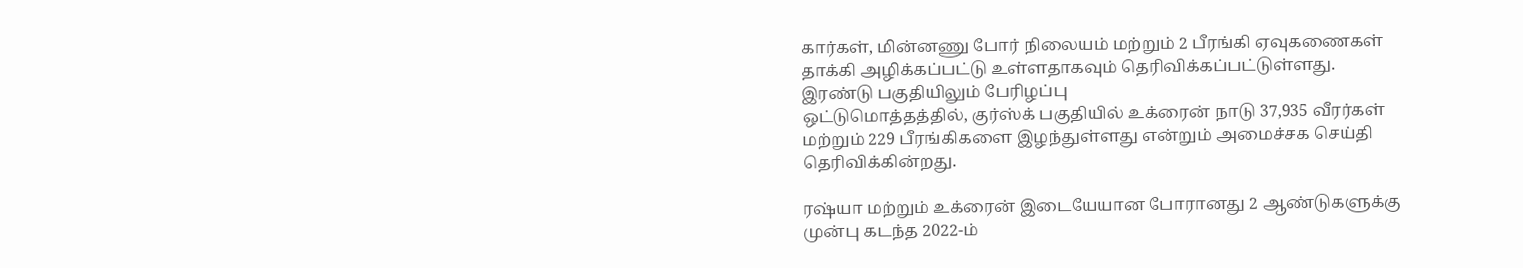கார்கள், மின்னணு போர் நிலையம் மற்றும் 2 பீரங்கி ஏவுகணைகள் தாக்கி அழிக்கப்பட்டு உள்ளதாகவும் தெரிவிக்கப்பட்டுள்ளது.
இரண்டு பகுதியிலும் பேரிழப்பு
ஒட்டுமொத்தத்தில், குர்ஸ்க் பகுதியில் உக்ரைன் நாடு 37,935 வீரர்கள் மற்றும் 229 பீரங்கிகளை இழந்துள்ளது என்றும் அமைச்சக செய்தி தெரிவிக்கின்றது.

ரஷ்யா மற்றும் உக்ரைன் இடையேயான போரானது 2 ஆண்டுகளுக்கு முன்பு கடந்த 2022-ம்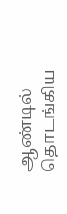ஆண்டில் தொடங்கிய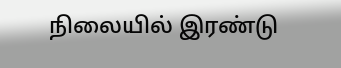நிலையில் இரண்டு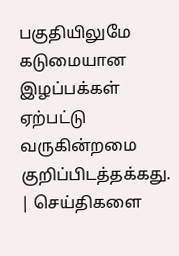பகுதியிலுமே கடுமையான இழப்பக்கள் ஏற்பட்டு வருகின்றமை குறிப்பிடத்தக்கது.
| செய்திகளை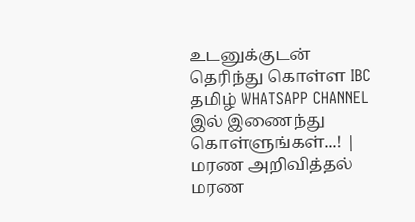உடனுக்குடன் தெரிந்து கொள்ள IBC தமிழ் WHATSAPP CHANNEL இல் இணைந்து கொள்ளுங்கள்...! |
மரண அறிவித்தல்
மரண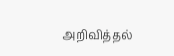அறிவித்தல்